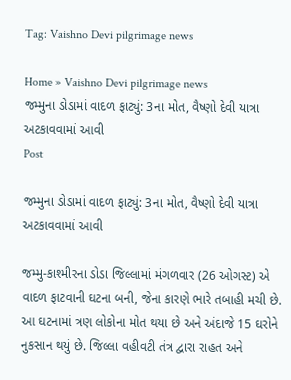Tag: Vaishno Devi pilgrimage news

Home » Vaishno Devi pilgrimage news
જમ્મુના ડોડામાં વાદળ ફાટ્યું: 3ના મોત, વૈષ્ણો દેવી યાત્રા અટકાવવામાં આવી
Post

જમ્મુના ડોડામાં વાદળ ફાટ્યું: 3ના મોત, વૈષ્ણો દેવી યાત્રા અટકાવવામાં આવી

જમ્મુ-કાશ્મીરના ડોડા જિલ્લામાં મંગળવાર (26 ઓગસ્ટ) એ વાદળ ફાટવાની ઘટના બની, જેના કારણે ભારે તબાહી મચી છે. આ ઘટનામાં ત્રણ લોકોના મોત થયા છે અને અંદાજે 15 ઘરોને નુકસાન થયું છે. જિલ્લા વહીવટી તંત્ર દ્વારા રાહત અને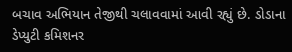બચાવ અભિયાન તેજીથી ચલાવવામાં આવી રહ્યું છે. ડોડાના ડેપ્યુટી કમિશનર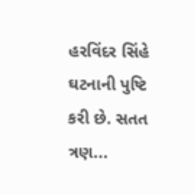હરવિંદર સિંહે ઘટનાની પુષ્ટિ કરી છે. સતત ત્રણ...